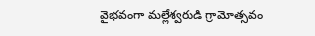వైభవంగా మల్లేశ్వరుడి గ్రామోత్సవం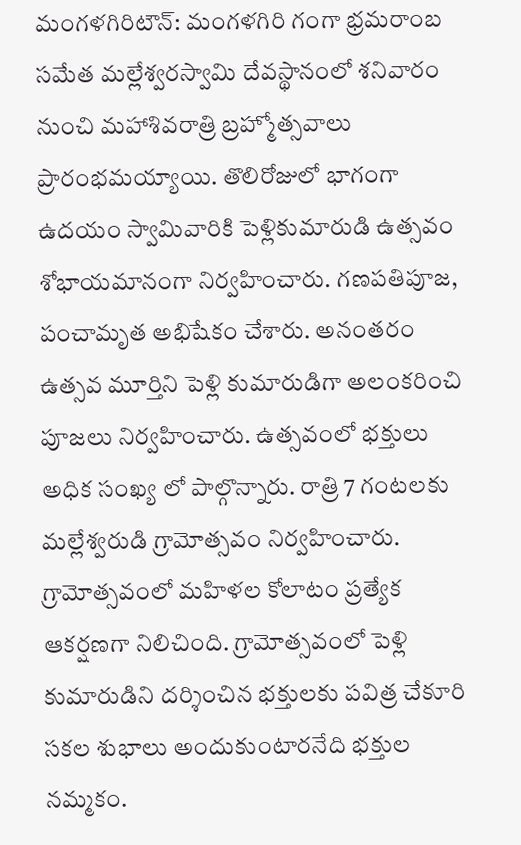మంగళగిరిటౌన్: మంగళగిరి గంగా భ్రమరాంబ సమేత మల్లేశ్వరస్వామి దేవస్థానంలో శనివారం నుంచి మహాశివరాత్రి బ్రహ్మోత్సవాలు ప్రారంభమయ్యాయి. తొలిరోజులో భాగంగా ఉదయం స్వామివారికి పెళ్లికుమారుడి ఉత్సవం శోభాయమానంగా నిర్వహించారు. గణపతిపూజ, పంచామృత అభిషేకం చేశారు. అనంతరం ఉత్సవ మూర్తిని పెళ్లి కుమారుడిగా అలంకరించి పూజలు నిర్వహించారు. ఉత్సవంలో భక్తులు అధిక సంఖ్య లో పాల్గొన్నారు. రాత్రి 7 గంటలకు మల్లేశ్వరుడి గ్రామోత్సవం నిర్వహించారు. గ్రామోత్సవంలో మహిళల కోలాటం ప్రత్యేక ఆకర్షణగా నిలిచింది. గ్రామోత్సవంలో పెళ్లి కుమారుడిని దర్శించిన భక్తులకు పవిత్ర చేకూరి సకల శుభాలు అందుకుంటారనేది భక్తుల నమ్మకం.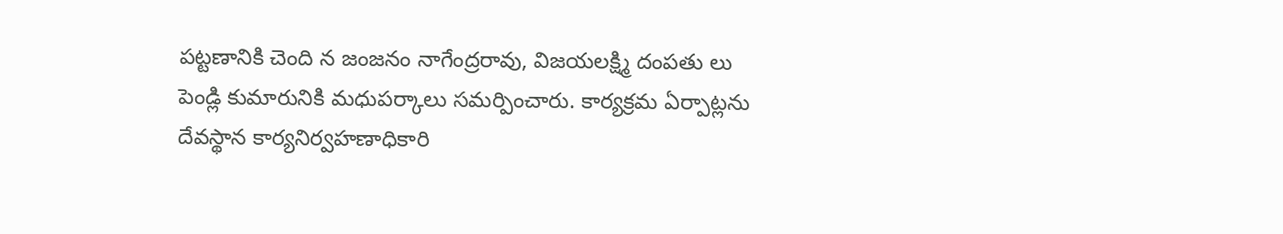పట్టణానికి చెంది న జంజనం నాగేంద్రరావు, విజయలక్ష్మి దంపతు లు పెండ్లి కుమారునికి మధుపర్కాలు సమర్పించారు. కార్యక్రమ ఏర్పాట్లను దేవస్థాన కార్యనిర్వహణాధికారి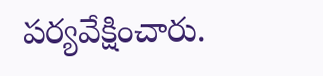పర్యవేక్షించారు.